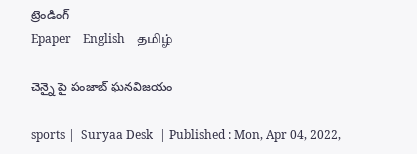ట్రెండింగ్
Epaper    English    தமிழ்

చెన్నై పై పంజాబ్ ఘనవిజయం

sports |  Suryaa Desk  | Published : Mon, Apr 04, 2022,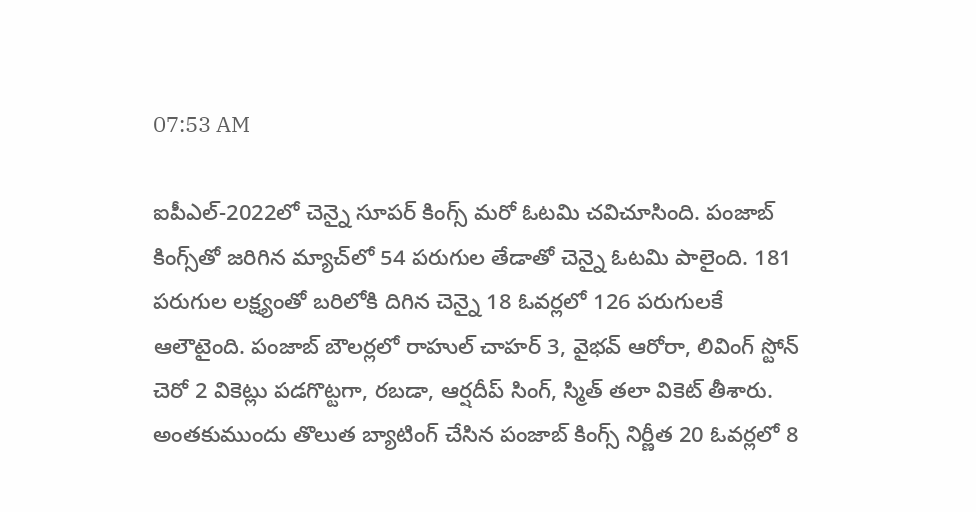07:53 AM

ఐపీఎల్‌-2022లో చెన్నై సూపర్‌ కింగ్స్‌ మరో ఓటమి చవిచూసింది. పంజాబ్‌ కింగ్స్‌తో జరిగిన మ్యాచ్‌లో 54 పరుగుల తేడాతో చెన్నై ఓటమి పాలైంది. 181 పరుగుల లక్ష్యంతో బరిలోకి దిగిన చెన్నై 18 ఓవర్లలో 126 పరుగులకే ఆలౌటైంది. పంజాబ్‌ బౌలర్లలో రాహుల్‌ చాహర్‌ 3, వైభవ్‌ ఆరోరా, లివింగ్‌ స్టోన్‌ చెరో 2 వికెట్లు పడగొట్టగా, రబడా, ఆర్షదీప్‌ సింగ్‌, స్మిత్‌ తలా వికెట్‌ తీశారు. అంతకుముందు తొలుత బ్యాటింగ్‌ చేసిన పంజాబ్‌ కింగ్స్‌ నిర్ణీత 20 ఓవర్లలో 8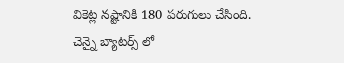వికెట్ల నష్టానికి 180 పరుగులు చేసింది. చెన్నై బ్యాటర్స్ లో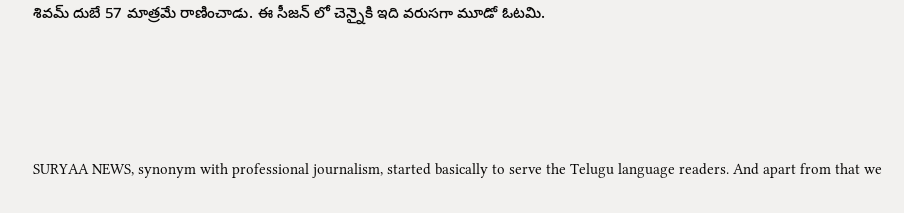శివమ్ దుబే 57 మాత్రమే రాణించాడు. ఈ సీజన్ లో చెన్నైకి ఇది వరుసగా మూడో ఓటమి.





SURYAA NEWS, synonym with professional journalism, started basically to serve the Telugu language readers. And apart from that we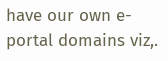have our own e-portal domains viz,.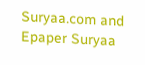Suryaa.com and Epaper Suryaa